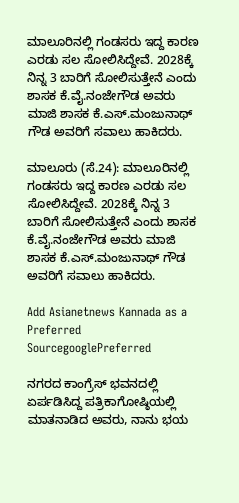ಮಾಲೂರಿನಲ್ಲಿ ಗಂಡಸರು ಇದ್ದ ಕಾರಣ ಎರಡು ಸಲ ಸೋಲಿಸಿದ್ದೇವೆ. 2028ಕ್ಕೆ ನಿನ್ನ 3 ಬಾರಿಗೆ ಸೋಲಿಸುತ್ತೇನೆ ಎಂದು ಶಾಸಕ ಕೆ.ವೈ.ನಂಜೇಗೌಡ ಅವರು ಮಾಜಿ ಶಾಸಕ ಕೆ.ಎಸ್‌.ಮಂಜುನಾಥ್‌ ಗೌಡ ಅವರಿಗೆ ಸವಾಲು ಹಾಕಿದರು.

ಮಾಲೂರು (ಸೆ.24): ಮಾಲೂರಿನಲ್ಲಿ ಗಂಡಸರು ಇದ್ದ ಕಾರಣ ಎರಡು ಸಲ ಸೋಲಿಸಿದ್ದೇವೆ. 2028ಕ್ಕೆ ನಿನ್ನ 3 ಬಾರಿಗೆ ಸೋಲಿಸುತ್ತೇನೆ ಎಂದು ಶಾಸಕ ಕೆ.ವೈ.ನಂಜೇಗೌಡ ಅವರು ಮಾಜಿ ಶಾಸಕ ಕೆ.ಎಸ್‌.ಮಂಜುನಾಥ್‌ ಗೌಡ ಅವರಿಗೆ ಸವಾಲು ಹಾಕಿದರು.

Add Asianetnews Kannada as a Preferred SourcegooglePreferred

ನಗರದ ಕಾಂಗ್ರೆಸ್‌ ಭವನದಲ್ಲಿ ಏರ್ಪಡಿಸಿದ್ದ ಪತ್ರಿಕಾಗೋಷ್ಠಿಯಲ್ಲಿ ಮಾತನಾಡಿದ ಅವರು, ನಾನು ಭಯ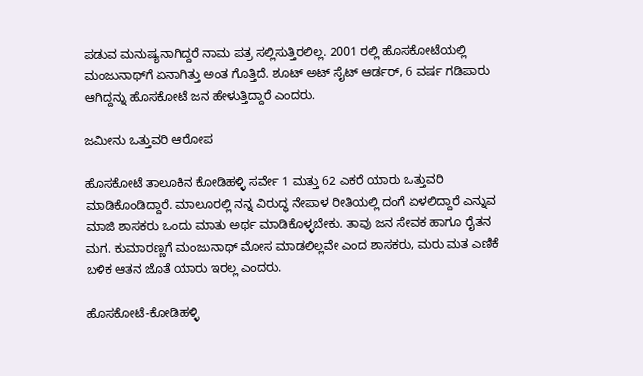ಪಡುವ ಮನುಷ್ಯನಾಗಿದ್ದರೆ ನಾಮ ಪತ್ರ ಸಲ್ಲಿಸುತ್ತಿರಲಿಲ್ಲ. 2001 ರಲ್ಲಿ ಹೊಸಕೋಟೆಯಲ್ಲಿ ಮಂಜುನಾಥ್‌ಗೆ ಏನಾಗಿತ್ತು ಅಂತ ಗೊತ್ತಿದೆ. ಶೂಟ್‌ ಅಟ್‌ ಸೈಟ್‌ ಆರ್ಡರ್‌, 6 ವರ್ಷ ಗಡಿಪಾರು ಆಗಿದ್ದನ್ನು ಹೊಸಕೋಟೆ ಜನ ಹೇಳುತ್ತಿದ್ದಾರೆ ಎಂದರು.

ಜಮೀನು ಒತ್ತುವರಿ ಆರೋಪ

ಹೊಸಕೋಟೆ ತಾಲೂಕಿನ ಕೋಡಿಹಳ್ಳಿ ಸರ್ವೇ 1 ಮತ್ತು 62 ಎಕರೆ ಯಾರು ಒತ್ತುವರಿ ಮಾಡಿಕೊಂಡಿದ್ದಾರೆ. ಮಾಲೂರಲ್ಲಿ ನನ್ನ ವಿರುದ್ಧ ನೇಪಾಳ ರೀತಿಯಲ್ಲಿ ದಂಗೆ ಏಳಲಿದ್ದಾರೆ ಎನ್ನುವ ಮಾಜಿ ಶಾಸಕರು ಒಂದು ಮಾತು ಅರ್ಥ ಮಾಡಿಕೊಳ್ಳಬೇಕು. ತಾವು ಜನ ಸೇವಕ ಹಾಗೂ ರೈತನ ಮಗ. ಕುಮಾರಣ್ಣಗೆ ಮಂಜುನಾಥ್‌ ಮೋಸ ಮಾಡಲಿಲ್ಲವೇ ಎಂದ ಶಾಸಕರು, ಮರು ಮತ ಎಣಿಕೆ ಬಳಿಕ ಆತನ ಜೊತೆ ಯಾರು ಇರಲ್ಲ ಎಂದರು.

ಹೊಸಕೋಟೆ-ಕೋಡಿಹಳ್ಳಿ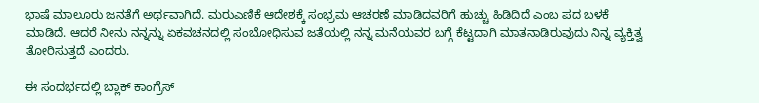ಭಾಷೆ ಮಾಲೂರು ಜನತೆಗೆ ಅರ್ಥವಾಗಿದೆ. ಮರುಎಣಿಕೆ ಆದೇಶಕ್ಕೆ ಸಂಭ್ರಮ ಆಚರಣೆ ಮಾಡಿದವರಿಗೆ ಹುಚ್ಚು ಹಿಡಿದಿದೆ ಎಂಬ ಪದ ಬಳಕೆ ಮಾಡಿದೆ. ಆದರೆ ನೀನು ನನ್ನನ್ನು ಏಕವಚನದಲ್ಲಿ ಸಂಬೋಧಿಸುವ ಜತೆಯಲ್ಲಿ ನನ್ನ ಮನೆಯವರ ಬಗ್ಗೆ ಕೆಟ್ಟದಾಗಿ ಮಾತನಾಡಿರುವುದು ನಿನ್ನ ವ್ಯಕ್ತಿತ್ವ ತೋರಿಸುತ್ತದೆ ಎಂದರು.

ಈ ಸಂದರ್ಭದಲ್ಲಿ ಬ್ಲಾಕ್‌ ಕಾಂಗ್ರೆಸ್‌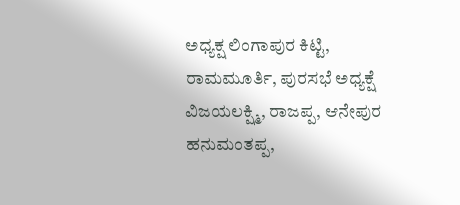ಅಧ್ಯಕ್ಷ ಲಿಂಗಾಪುರ ಕಿಟ್ಟಿ, ರಾಮಮೂರ್ತಿ, ಪುರಸಭೆ ಅಧ್ಯಕ್ಷೆ ವಿಜಯಲಕ್ಷ್ಮಿ, ರಾಜಪ್ಪ, ಆನೇಪುರ ಹನುಮಂತಪ್ಪ,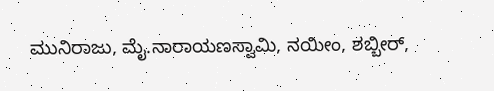ಮುನಿರಾಜು, ಮೈ.ನಾರಾಯಣಸ್ವಾಮಿ, ನಯೀಂ, ಶಬ್ಬೀರ್‌,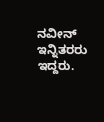ನವೀನ್‌ ಇನ್ನಿತರರು ಇದ್ದರು.